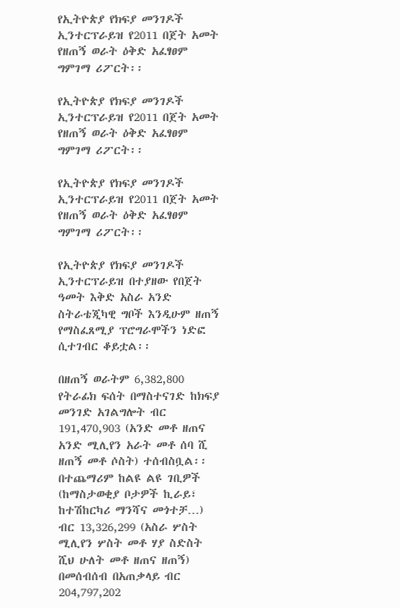የኢትዮጵያ የክፍያ መንገዶች ኢንተርፕራይዝ የ2011 በጀት አመት የዘጠኝ ወራት ዕቅድ አፈፃፀም ግምገማ ሪፖርት፡፡

የኢትዮጵያ የክፍያ መንገዶች ኢንተርፕራይዝ የ2011 በጀት አመት የዘጠኝ ወራት ዕቅድ አፈፃፀም ግምገማ ሪፖርት፡፡

የኢትዮጵያ የክፍያ መንገዶች ኢንተርፕራይዝ የ2011 በጀት አመት የዘጠኝ ወራት ዕቅድ አፈፃፀም ግምገማ ሪፖርት፡፡

የኢትዮጵያ የክፍያ መንገዶች ኢንተርፕራይዝ በተያዘው የበጀት ዓመት እቅድ አስራ አንድ ስትራቴጂካዊ ግቦች እንዲሁም ዘጠኝ የማስፈጸሚያ ፕሮግራሞችን ነድፎ ሲተገብር ቆይቷል፡፡

በዘጠኝ ወራትም 6,382,800 የትራፊክ ፍሰት በማስተናገድ ከክፍያ መንገድ አገልግሎት ብር 191,470,903 (አንድ መቶ ዘጠና አንድ ሚሊየን አራት መቶ ሰባ ሺ ዘጠኝ መቶ ሶስት) ተሰብስቧል፡፡ በተጨማሪም ከልዩ ልዩ ገቢዎች (ከማስታወቂያ ቦታዎች ኪራይ፣ ከተሽከርካሪ ማንሻና መጎተቻ…) ብር 13,326,299 (አስራ ሦስት ሚሊየን ሦስት መቶ ሃያ ስድስት ሺህ ሁለት መቶ ዘጠና ዘጠኝ) በመሰብሰብ በአጠቃላይ ብር 204,797,202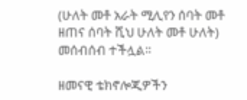(ሁለት መቶ አራት ሚሊየን ሰባት መቶ ዘጠና ሰባት ሺህ ሁለት መቶ ሁለት) መሰብሰብ ተችሏል፡፡

ዘመናዊ ቴክኖሎጂዎችን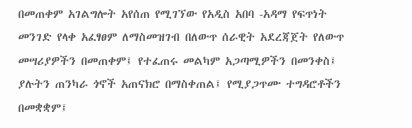በመጠቀም አገልግሎት አየሰጠ የሚገኘው የአዲስ አበባ -አዳማ የፍጥነት መንገድ የላቀ አፈፃፀም ለማስመዝገብ በለውጥ ሰራዊት አደረጃጀት የለውጥ መሣሪያዎችን በመጠቀም፤ የተፈጠሩ መልካም አጋጣሚዎችን በመንቀስ፤ ያሉትን ጠንካራ ጎኖች አጠናክሮ በማስቀጠል፤ የሚያጋጥሙ ተግዳሮቶችን በመቋቋም፤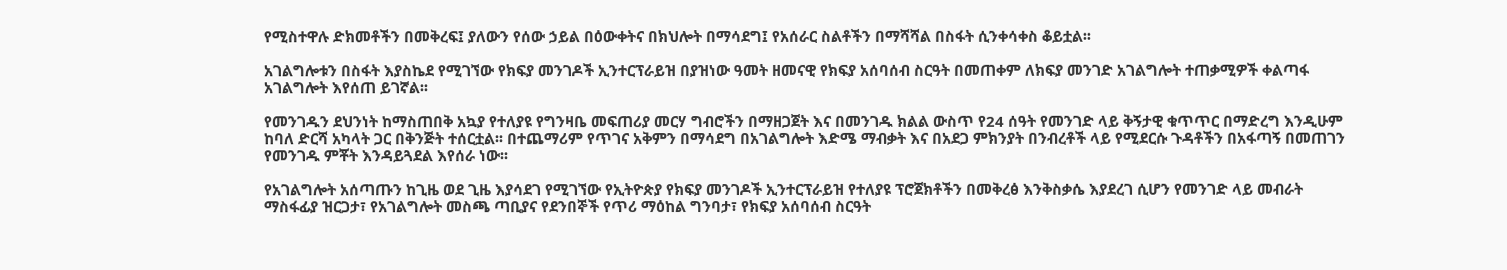የሚስተዋሉ ድክመቶችን በመቅረፍ፤ ያለውን የሰው ኃይል በዕውቀትና በክህሎት በማሳደግ፤ የአሰራር ስልቶችን በማሻሻል በስፋት ሲንቀሳቀስ ቆይቷል፡፡

አገልግሎቱን በስፋት እያስኬደ የሚገኘው የክፍያ መንገዶች ኢንተርፕራይዝ በያዝነው ዓመት ዘመናዊ የክፍያ አሰባሰብ ስርዓት በመጠቀም ለክፍያ መንገድ አገልግሎት ተጠቃሚዎች ቀልጣፋ አገልግሎት እየሰጠ ይገኛል፡፡

የመንገዱን ደህንነት ከማስጠበቅ አኳያ የተለያዩ የግንዛቤ መፍጠሪያ መርሃ ግብሮችን በማዘጋጀት እና በመንገዱ ክልል ውስጥ የ24 ሰዓት የመንገድ ላይ ቅኝታዊ ቁጥጥር በማድረግ እንዲሁም ከባለ ድርሻ አካላት ጋር በቅንጅት ተሰርቷል፡፡ በተጨማሪም የጥገና አቅምን በማሳደግ በአገልግሎት እድሜ ማብቃት እና በአደጋ ምክንያት በንብረቶች ላይ የሚደርሱ ጉዳቶችን በአፋጣኝ በመጠገን የመንገዱ ምቾት እንዳይጓደል እየሰራ ነው፡፡

የአገልግሎት አሰጣጡን ከጊዜ ወደ ጊዜ እያሳደገ የሚገኘው የኢትዮጵያ የክፍያ መንገዶች ኢንተርፕራይዝ የተለያዩ ፕሮጀክቶችን በመቅረፅ እንቅስቃሴ እያደረገ ሲሆን የመንገድ ላይ መብራት ማስፋፊያ ዝርጋታ፣ የአገልግሎት መስጫ ጣቢያና የደንበኞች የጥሪ ማዕከል ግንባታ፣ የክፍያ አሰባሰብ ስርዓት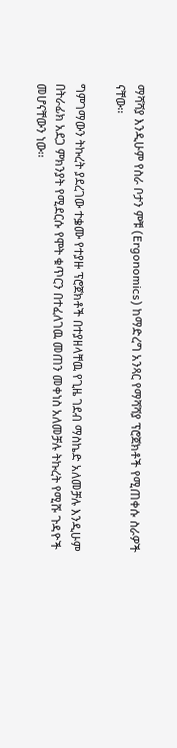ማሻሻያ እንዲሁም የስራ ቦታን ምቹ (Ergonomics) ከማድረግ አንጻር የማሻሻያ ፕሮጀክቶች የሚጠቀሱ ስራዎች ናቸው፡፡

ግምገማውን ትኩረት ያደረገው ተቌሙ የተያዙ ፕሮጀክቶች በተያዘላቸዉ የጊዜ ገደብ ማስኬድ አለመቻሉ እንዲሁም በትራፊክ አደጋ ምክንያት የሚደርሱ የሞት ቁጥርን በተፈለገዉ መጠን መቀነስ አለመቻሉ ትኩረት የሚሹ ጉዳዮች መሆናቸውን ነው፡፡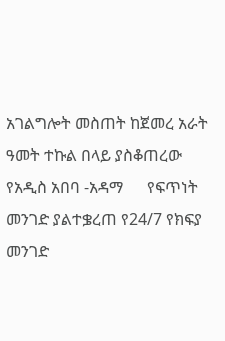አገልግሎት መስጠት ከጀመረ አራት ዓመት ተኩል በላይ ያስቆጠረው የአዲስ አበባ -አዳማ      የፍጥነት መንገድ ያልተቌረጠ የ24/7 የክፍያ መንገድ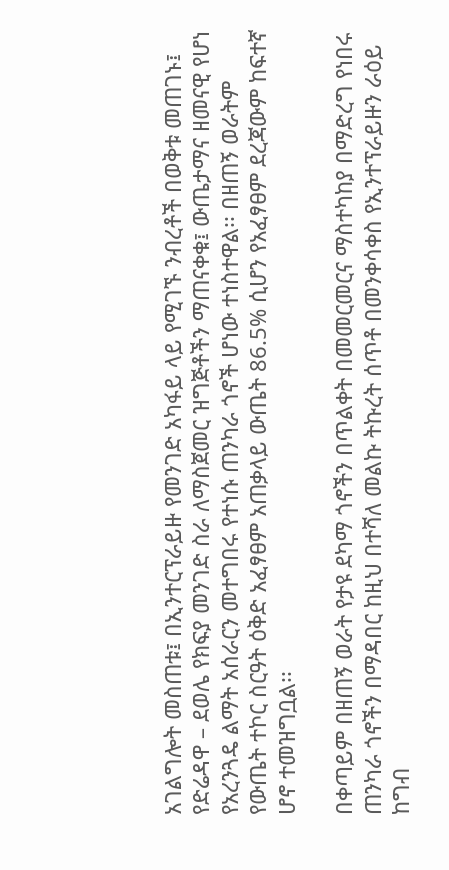አገልግሎት መስጠቱ፤ በኢንተርፕራይዙ የመንገድ አካፋይ ላይ የሚገኙ ንብረቶች በወቅቱ መጠገኑ፤ የድሬዳዋ – ደወሌ የክፍያ መንገድ ስራ ለማስጀመር ዝግጅቶችን ማጠናቀቁ፤ ውጤታማና ዘመናዊ የሆነ የአረንጓዴ ልማት አሰራርን መተግበሩ የተነሱ ጠንካራ ጎኖች ሆነው ተነስተዋል፡፡ በዘጠኝ ወራትም የውጤት ተኮር ስርዓት ዕቅድ አፈፃፀም አጠቃላይ ውጤት 86.5% ሲሆን የአፈፃፀም ደረጃውም ከፍተኛ ሆኖ ተመዝግቧል፡፡

በቀጣይም በዘጠኝ ወራት የታዩ ደካማ ጎኖችን በጥልቀት በመመርመርና ማስተካከያ በማድረግ የነበሩ ጠንካራ ጎኖችን በማዳበር ከዚህ በተሻለ መልኩ ትኩረት ሰጥቶ በመንቀሳቀስ የኢንተፕራይዙን ራዕይ ከግብ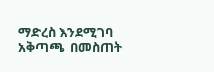ማድረስ እንደሚገባ አቅጣጫ  በመስጠት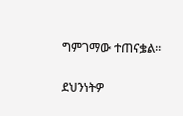ግምገማው ተጠናቌል፡፡

ደህንነትዎ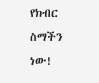የክብር ስማችን ነው!